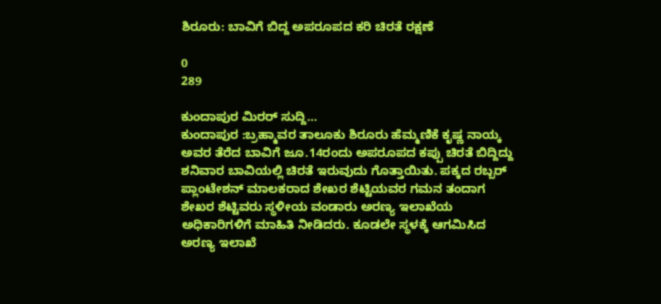ಶಿರೂರು: ಬಾವಿಗೆ ಬಿದ್ದ ಅಪರೂಪದ ಕರಿ ಚಿರತೆ ರಕ್ಷಣೆ

0
289

ಕುಂದಾಪುರ ಮಿರರ್ ಸುದ್ದಿ…
ಕುಂದಾಪುರ :ಬ್ರಹ್ಮಾವರ ತಾಲೂಕು ಶಿರೂರು ಹೆಮ್ಮಣಿಕೆ ಕೃಷ್ಣ ನಾಯ್ಕ ಅವರ ತೆರೆದ ಬಾವಿಗೆ ಜೂ.14ರಂದು ಅಪರೂಪದ ಕಪ್ಪು ಚಿರತೆ ಬಿದ್ದಿದ್ದು ಶನಿವಾರ ಬಾವಿಯಲ್ಲಿ ಚಿರತೆ ಇರುವುದು ಗೊತ್ತಾಯಿತು. ಪಕ್ಕದ ರಬ್ಬರ್ ಪ್ಲಾಂಟೇಶನ್ ಮಾಲಕರಾದ ಶೇಖರ ಶೆಟ್ಟಿಯವರ ಗಮನ ತಂದಾಗ ಶೇಖರ ಶೆಟ್ಟಿವರು ಸ್ಥಳೀಯ ವಂಡಾರು ಅರಣ್ಯ ಇಲಾಖೆಯ ಅಧಿಕಾರಿಗಳಿಗೆ ಮಾಹಿತಿ ನೀಡಿದರು. ಕೂಡಲೇ ಸ್ಥಳಕ್ಕೆ ಆಗಮಿಸಿದ ಅರಣ್ಯ ಇಲಾಖೆ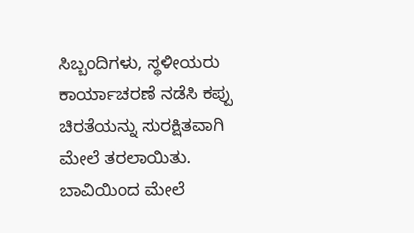ಸಿಬ್ಬಂದಿಗಳು, ಸ್ಥಳೀಯರು ಕಾರ್ಯಾಚರಣೆ ನಡೆಸಿ ಕಪ್ಪು ಚಿರತೆಯನ್ನು ಸುರಕ್ಷಿತವಾಗಿ ಮೇಲೆ ತರಲಾಯಿತು. ಬಾವಿಯಿಂದ ಮೇಲೆ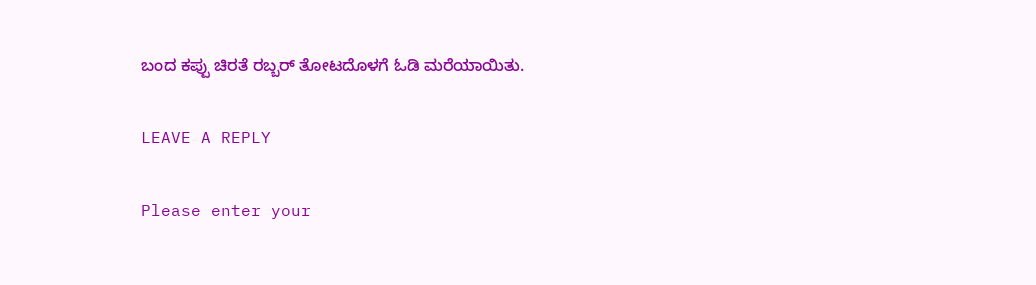ಬಂದ ಕಪ್ಪು ಚಿರತೆ ರಬ್ಬರ್ ತೋಟದೊಳಗೆ ಓಡಿ ಮರೆಯಾಯಿತು.

LEAVE A REPLY

Please enter your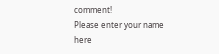comment!
Please enter your name here